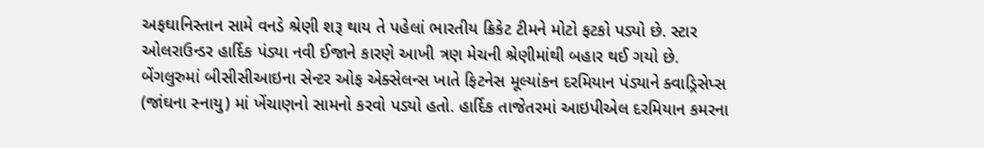અફઘાનિસ્તાન સામે વનડે શ્રેણી શરૂ થાય તે પહેલાં ભારતીય ક્રિકેટ ટીમને મોટો ફટકો પડ્યો છે. સ્ટાર ઓલરાઉન્ડર હાર્દિક પંડ્યા નવી ઈજાને કારણે આખી ત્રણ મેચની શ્રેણીમાંથી બહાર થઈ ગયો છે. બેંગલુરુમાં બીસીસીઆઇના સેન્ટર ઓફ એક્સેલન્સ ખાતે ફિટનેસ મૂલ્યાંકન દરમિયાન પંડ્યાને ક્વાડ્રિસેપ્સ (જાંઘના સ્નાયુ) માં ખેંચાણનો સામનો કરવો પડ્યો હતો. હાર્દિક તાજેતરમાં આઇપીએલ દરમિયાન કમરના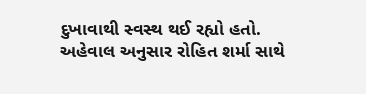દુખાવાથી સ્વસ્થ થઈ રહ્યો હતો. અહેવાલ અનુસાર રોહિત શર્મા સાથે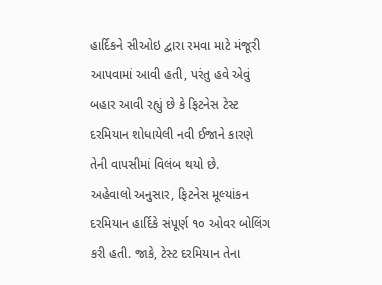હાર્દિકને સીઓઇ દ્વારા રમવા માટે મંજૂરી આપવામાં આવી હતી, પરંતુ હવે એવું બહાર આવી રહ્યું છે કે ફિટનેસ ટેસ્ટ દરમિયાન શોધાયેલી નવી ઈજાને કારણે તેની વાપસીમાં વિલંબ થયો છે.
અહેવાલો અનુસાર, ફિટનેસ મૂલ્યાંકન દરમિયાન હાર્દિકે સંપૂર્ણ ૧૦ ઓવર બોલિંગ કરી હતી. જાકે, ટેસ્ટ દરમિયાન તેના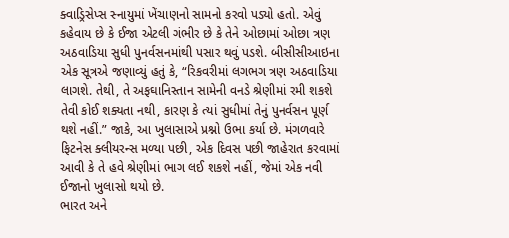ક્વાડ્રિસેપ્સ સ્નાયુમાં ખેંચાણનો સામનો કરવો પડ્યો હતો. એવું કહેવાય છે કે ઈજા એટલી ગંભીર છે કે તેને ઓછામાં ઓછા ત્રણ અઠવાડિયા સુધી પુનર્વસનમાંથી પસાર થવું પડશે. બીસીસીઆઇના એક સૂત્રએ જણાવ્યું હતું કે, “રિકવરીમાં લગભગ ત્રણ અઠવાડિયા લાગશે. તેથી, તે અફઘાનિસ્તાન સામેની વનડે શ્રેણીમાં રમી શકશે તેવી કોઈ શક્યતા નથી, કારણ કે ત્યાં સુધીમાં તેનું પુનર્વસન પૂર્ણ થશે નહીં.” જાકે, આ ખુલાસાએ પ્રશ્નો ઉભા કર્યા છે. મંગળવારે ફિટનેસ ક્લીયરન્સ મળ્યા પછી, એક દિવસ પછી જાહેરાત કરવામાં આવી કે તે હવે શ્રેણીમાં ભાગ લઈ શકશે નહીં, જેમાં એક નવી ઈજાનો ખુલાસો થયો છે.
ભારત અને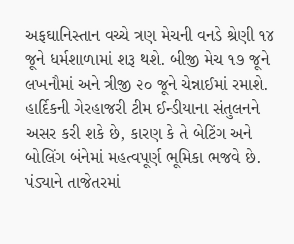અફઘાનિસ્તાન વચ્ચે ત્રણ મેચની વનડે શ્રેણી ૧૪ જૂને ધર્મશાળામાં શરૂ થશે. બીજી મેચ ૧૭ જૂને લખનૌમાં અને ત્રીજી ૨૦ જૂને ચેન્નાઈમાં રમાશે. હાર્દિકની ગેરહાજરી ટીમ ઈન્ડીયાના સંતુલનને અસર કરી શકે છે, કારણ કે તે બેટિંગ અને બોલિંગ બંનેમાં મહત્વપૂર્ણ ભૂમિકા ભજવે છે.
પંડ્યાને તાજેતરમાં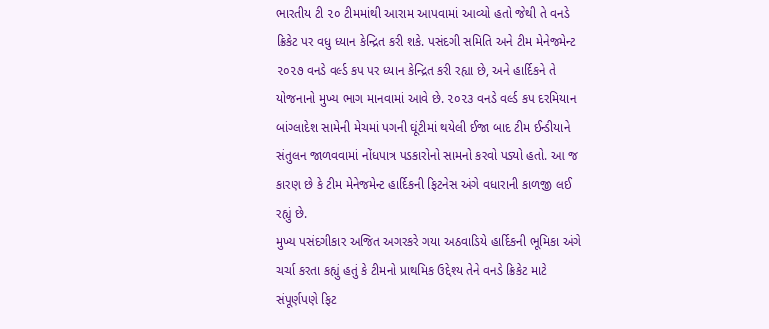ભારતીય ટી ૨૦ ટીમમાંથી આરામ આપવામાં આવ્યો હતો જેથી તે વનડે ક્રિકેટ પર વધુ ધ્યાન કેન્દ્રિત કરી શકે. પસંદગી સમિતિ અને ટીમ મેનેજમેન્ટ ૨૦૨૭ વનડે વર્લ્ડ કપ પર ધ્યાન કેન્દ્રિત કરી રહ્યા છે, અને હાર્દિકને તે યોજનાનો મુખ્ય ભાગ માનવામાં આવે છે. ૨૦૨૩ વનડે વર્લ્ડ કપ દરમિયાન બાંગ્લાદેશ સામેની મેચમાં પગની ઘૂંટીમાં થયેલી ઈજા બાદ ટીમ ઈન્ડીયાને સંતુલન જાળવવામાં નોંધપાત્ર પડકારોનો સામનો કરવો પડ્યો હતો. આ જ કારણ છે કે ટીમ મેનેજમેન્ટ હાર્દિકની ફિટનેસ અંગે વધારાની કાળજી લઈ રહ્યું છે.
મુખ્ય પસંદગીકાર અજિત અગરકરે ગયા અઠવાડિયે હાર્દિકની ભૂમિકા અંગે ચર્ચા કરતા કહ્યું હતું કે ટીમનો પ્રાથમિક ઉદ્દેશ્ય તેને વનડે ક્રિકેટ માટે સંપૂર્ણપણે ફિટ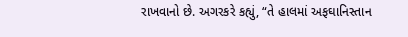રાખવાનો છે. અગરકરે કહ્યું, “તે હાલમાં અફઘાનિસ્તાન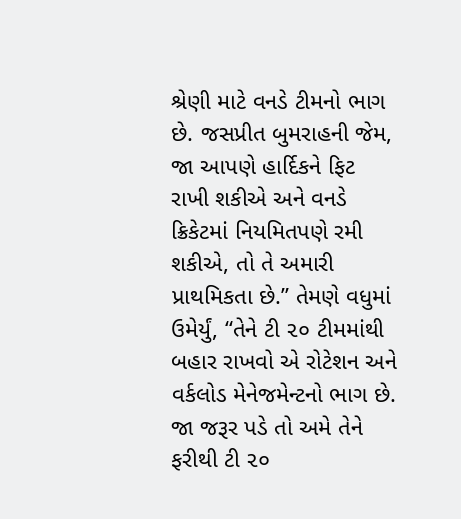શ્રેણી માટે વનડે ટીમનો ભાગ છે. જસપ્રીત બુમરાહની જેમ, જા આપણે હાર્દિકને ફિટ રાખી શકીએ અને વનડે ક્રિકેટમાં નિયમિતપણે રમી શકીએ, તો તે અમારી પ્રાથમિકતા છે.” તેમણે વધુમાં ઉમેર્યું, “તેને ટી ૨૦ ટીમમાંથી બહાર રાખવો એ રોટેશન અને વર્કલોડ મેનેજમેન્ટનો ભાગ છે. જા જરૂર પડે તો અમે તેને ફરીથી ટી ૨૦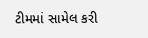ટીમમાં સામેલ કરી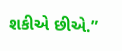શકીએ છીએ.”